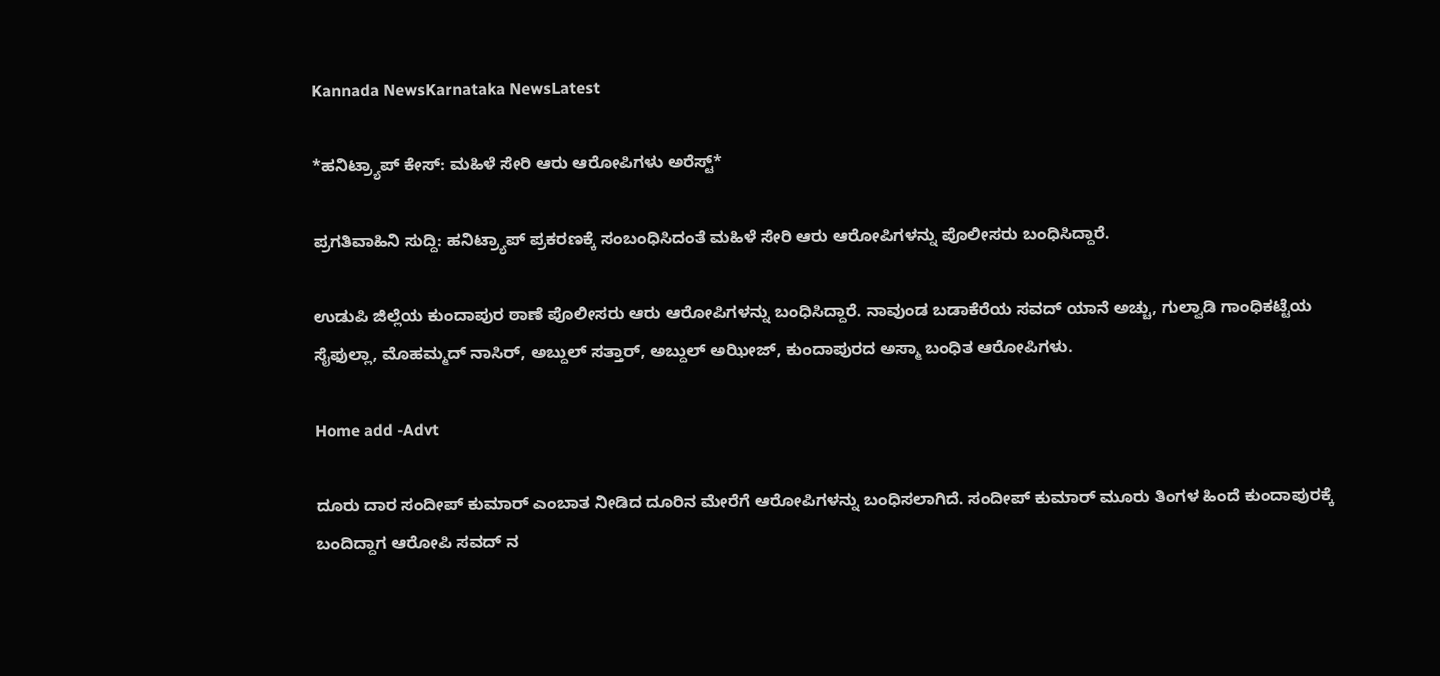Kannada NewsKarnataka NewsLatest

*ಹನಿಟ್ರ್ಯಾಪ್ ಕೇಸ್: ಮಹಿಳೆ ಸೇರಿ ಆರು ಆರೋಪಿಗಳು ಅರೆಸ್ಟ್*

ಪ್ರಗತಿವಾಹಿನಿ ಸುದ್ದಿ: ಹನಿಟ್ರ್ಯಾಪ್ ಪ್ರಕರಣಕ್ಕೆ ಸಂಬಂಧಿಸಿದಂತೆ ಮಹಿಳೆ ಸೇರಿ ಆರು ಆರೋಪಿಗಳನ್ನು ಪೊಲೀಸರು ಬಂಧಿಸಿದ್ದಾರೆ.

ಉಡುಪಿ ಜಿಲ್ಲೆಯ ಕುಂದಾಪುರ ಠಾಣೆ ಪೊಲೀಸರು ಆರು ಆರೋಪಿಗಳನ್ನು ಬಂಧಿಸಿದ್ದಾರೆ. ನಾವುಂಡ ಬಡಾಕೆರೆಯ ಸವದ್ ಯಾನೆ ಅಚ್ಚು, ಗುಲ್ವಾಡಿ ಗಾಂಧಿಕಟ್ಟೆಯ ಸೈಫುಲ್ಲಾ, ಮೊಹಮ್ಮದ್ ನಾಸಿರ್, ಅಬ್ದುಲ್ ಸತ್ತಾರ್, ಅಬ್ದುಲ್ ಅಝೀಜ್, ಕುಂದಾಪುರದ ಅಸ್ಮಾ ಬಂಧಿತ ಆರೋಪಿಗಳು.

Home add -Advt

ದೂರು ದಾರ ಸಂದೀಪ್ ಕುಮಾರ್ ಎಂಬಾತ ನೀಡಿದ ದೂರಿನ ಮೇರೆಗೆ ಆರೋಪಿಗಳನ್ನು ಬಂಧಿಸಲಾಗಿದೆ. ಸಂದೀಪ್ ಕುಮಾರ್ ಮೂರು ತಿಂಗಳ ಹಿಂದೆ ಕುಂದಾಪುರಕ್ಕೆ ಬಂದಿದ್ದಾಗ ಆರೋಪಿ ಸವದ್ ನ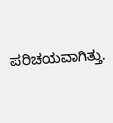ಪರಿಚಯವಾಗಿತ್ತು.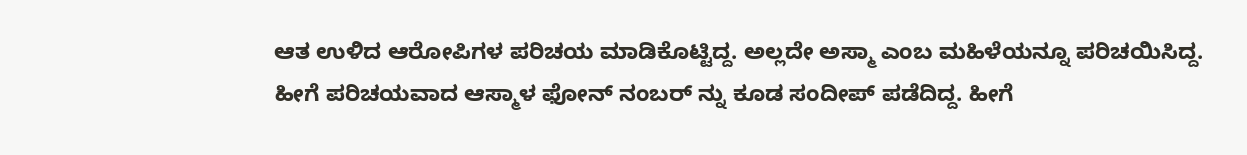ಆತ ಉಳಿದ ಆರೋಪಿಗಳ ಪರಿಚಯ ಮಾಡಿಕೊಟ್ಟಿದ್ದ. ಅಲ್ಲದೇ ಅಸ್ಮಾ ಎಂಬ ಮಹಿಳೆಯನ್ನೂ ಪರಿಚಯಿಸಿದ್ದ. ಹೀಗೆ ಪರಿಚಯವಾದ ಆಸ್ಮಾಳ ಫೋನ್ ನಂಬರ್ ನ್ನು ಕೂಡ ಸಂದೀಪ್ ಪಡೆದಿದ್ದ. ಹೀಗೆ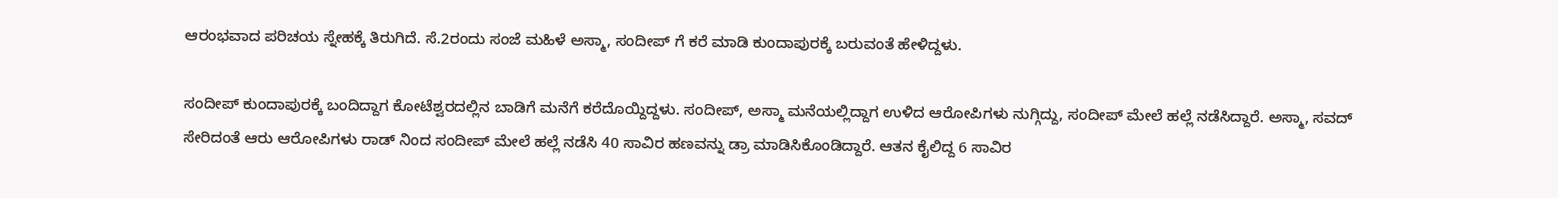ಆರಂಭವಾದ ಪರಿಚಯ ಸ್ನೇಹಕ್ಕೆ ತಿರುಗಿದೆ. ಸೆ.2ರಂದು ಸಂಜೆ ಮಹಿಳೆ ಅಸ್ಮಾ, ಸಂದೀಪ್ ಗೆ ಕರೆ ಮಾಡಿ ಕುಂದಾಪುರಕ್ಕೆ ಬರುವಂತೆ ಹೇಳಿದ್ದಳು.

ಸಂದೀಪ್ ಕುಂದಾಪುರಕ್ಕೆ ಬಂದಿದ್ದಾಗ ಕೋಟೆಶ್ವರದಲ್ಲಿನ ಬಾಡಿಗೆ ಮನೆಗೆ ಕರೆದೊಯ್ದಿದ್ದಳು. ಸಂದೀಪ್, ಅಸ್ಮಾ ಮನೆಯಲ್ಲಿದ್ದಾಗ ಉಳಿದ ಆರೋಪಿಗಳು ನುಗ್ಗಿದ್ದು, ಸಂದೀಪ್ ಮೇಲೆ ಹಲ್ಲೆ ನಡೆಸಿದ್ದಾರೆ. ಅಸ್ಮಾ, ಸವದ್ ಸೇರಿದಂತೆ ಆರು ಆರೋಪಿಗಳು ರಾಡ್ ನಿಂದ ಸಂದೀಪ್ ಮೇಲೆ ಹಲ್ಲೆ ನಡೆಸಿ 40 ಸಾವಿರ ಹಣವನ್ನು ಡ್ರಾ ಮಾಡಿಸಿಕೊಂಡಿದ್ದಾರೆ. ಆತನ ಕೈಲಿದ್ದ 6 ಸಾವಿರ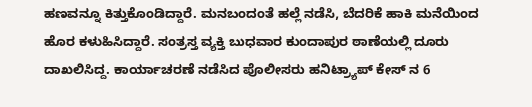ಹಣವನ್ನೂ ಕಿತ್ತುಕೊಂಡಿದ್ದಾರೆ. ಮನಬಂದಂತೆ ಹಲ್ಲೆ ನಡೆಸಿ, ಬೆದರಿಕೆ ಹಾಕಿ ಮನೆಯಿಂದ ಹೊರ ಕಳುಹಿಸಿದ್ದಾರೆ. ಸಂತ್ರಸ್ತ ವ್ಯಕ್ತಿ ಬುಧವಾರ ಕುಂದಾಪುರ ಠಾಣೆಯಲ್ಲಿ ದೂರು ದಾಖಲಿಸಿದ್ದ. ಕಾರ್ಯಾಚರಣೆ ನಡೆಸಿದ ಪೊಲೀಸರು ಹನಿಟ್ರ್ಯಾಪ್ ಕೇಸ್ ನ 6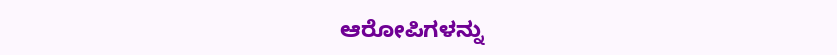ಆರೋಪಿಗಳನ್ನು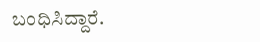ಬಂಧಿಸಿದ್ದಾರೆ.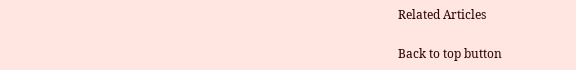Related Articles

Back to top button